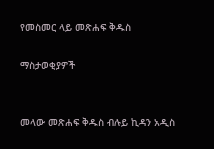የመስመር ላይ መጽሐፍ ቅዱስ

ማስታወቂያዎች


መላው መጽሐፍ ቅዱስ ብሉይ ኪዳን አዲስ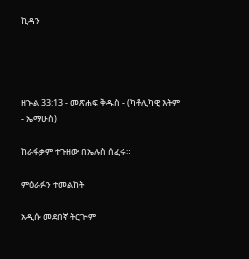ኪዳን




ዘኍል 33:13 - መጽሐፍ ቅዱስ - (ካቶሊካዊ እትም - ኤማሁስ)

ከራፋቃም ተጉዘው በኤሉስ ሰፈሩ።

ምዕራፉን ተመልከት

አዲሱ መደበኛ ትርጒም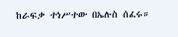ከራፍቃ ተነሥተው በኤሉስ ሰፈሩ።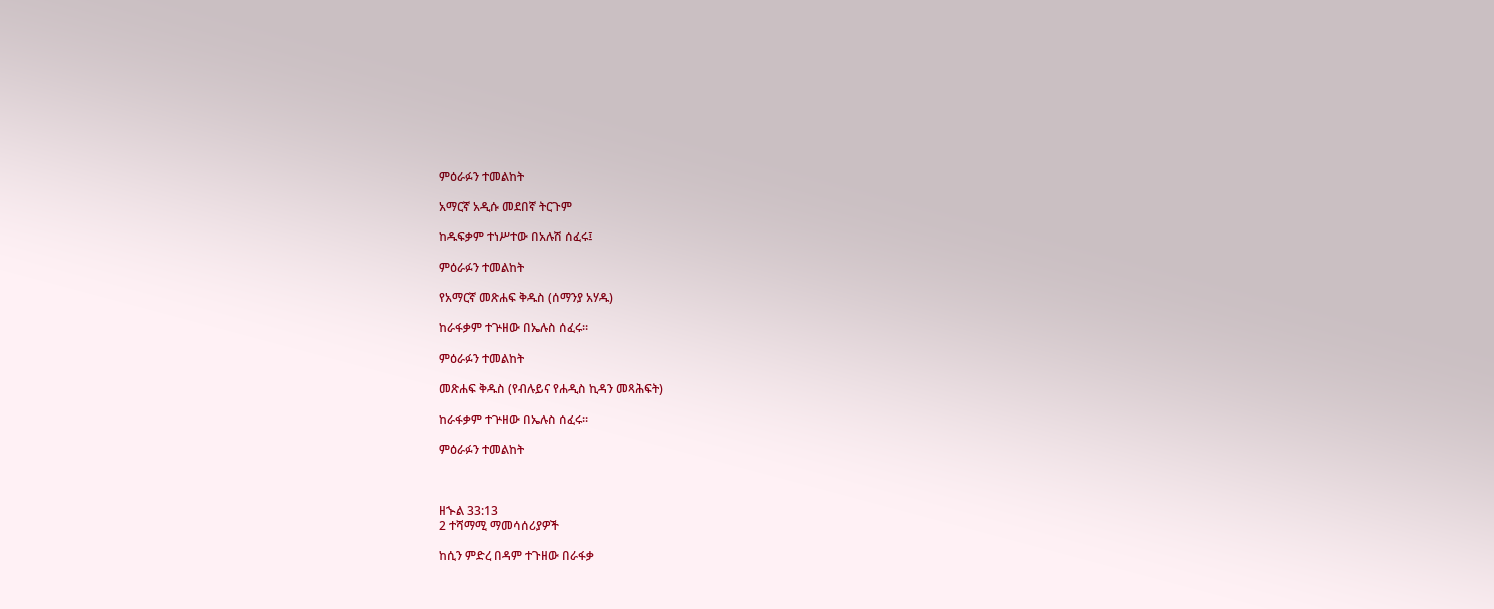ምዕራፉን ተመልከት

አማርኛ አዲሱ መደበኛ ትርጉም

ከዱፍቃም ተነሥተው በአሉሽ ሰፈሩ፤

ምዕራፉን ተመልከት

የአማርኛ መጽሐፍ ቅዱስ (ሰማንያ አሃዱ)

ከራፋቃም ተጕዘው በኤሉስ ሰፈሩ።

ምዕራፉን ተመልከት

መጽሐፍ ቅዱስ (የብሉይና የሐዲስ ኪዳን መጻሕፍት)

ከራፋቃም ተጕዘው በኤሉስ ሰፈሩ።

ምዕራፉን ተመልከት



ዘኍል 33:13
2 ተሻማሚ ማመሳሰሪያዎች

ከሲን ምድረ በዳም ተጉዘው በራፋቃ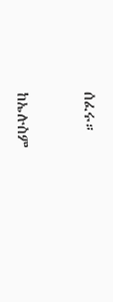ሰፈሩ።


ከኤሉስም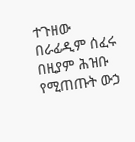ተጉዘው በራፊዲም ሰፈሩ በዚያም ሕዝቡ የሚጠጡት ውኃ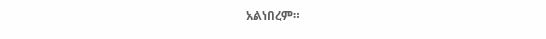አልነበረም።